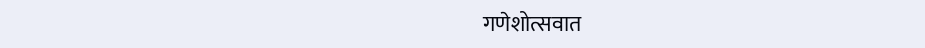गणेशोत्सवात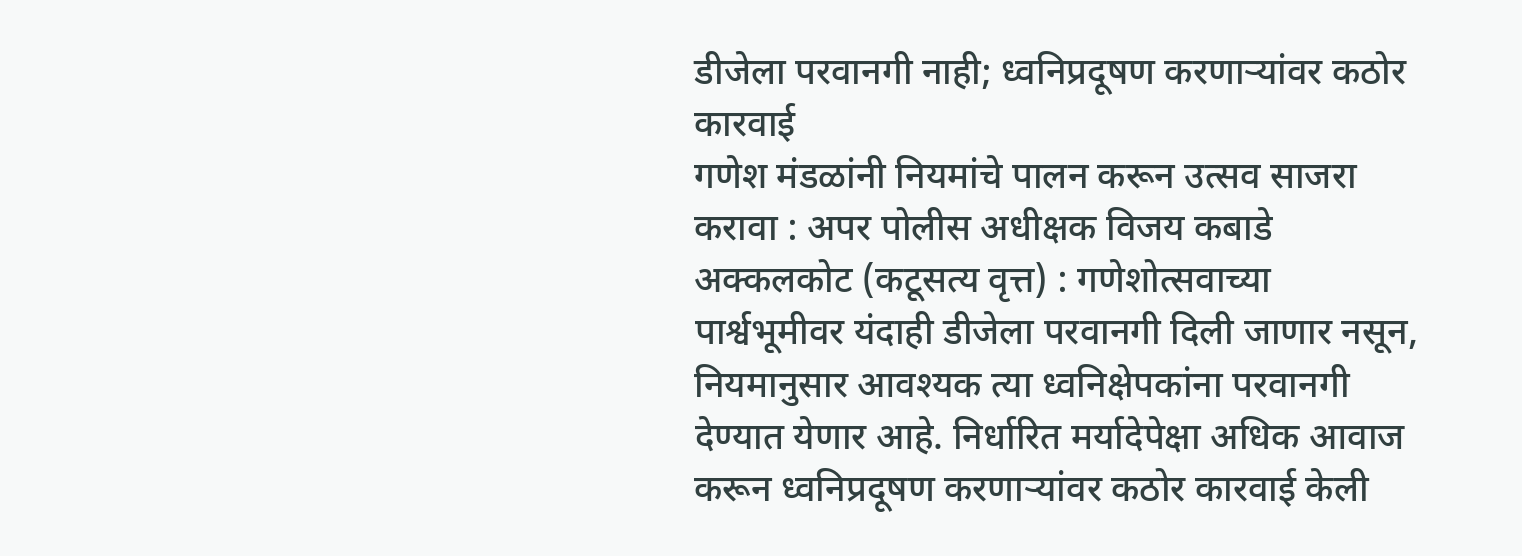डीजेला परवानगी नाही; ध्वनिप्रदूषण करणाऱ्यांवर कठोर कारवाई
गणेश मंडळांनी नियमांचे पालन करून उत्सव साजरा करावा : अपर पोलीस अधीक्षक विजय कबाडे
अक्कलकोट (कटूसत्य वृत्त) : गणेशोत्सवाच्या पार्श्वभूमीवर यंदाही डीजेला परवानगी दिली जाणार नसून, नियमानुसार आवश्यक त्या ध्वनिक्षेपकांना परवानगी देण्यात येणार आहे. निर्धारित मर्यादेपेक्षा अधिक आवाज करून ध्वनिप्रदूषण करणाऱ्यांवर कठोर कारवाई केली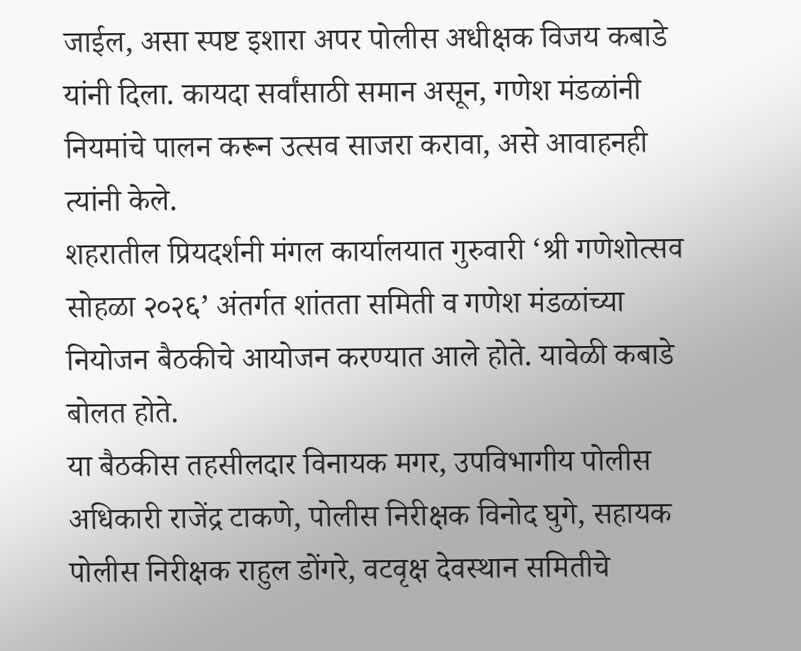जाईल, असा स्पष्ट इशारा अपर पोलीस अधीक्षक विजय कबाडे यांनी दिला. कायदा सर्वांसाठी समान असून, गणेश मंडळांनी नियमांचे पालन करून उत्सव साजरा करावा, असे आवाहनही त्यांनी केले.
शहरातील प्रियदर्शनी मंगल कार्यालयात गुरुवारी ‘श्री गणेशोत्सव सोहळा २०२६’ अंतर्गत शांतता समिती व गणेश मंडळांच्या नियोजन बैठकीचे आयोजन करण्यात आले होते. यावेळी कबाडे बोलत होते.
या बैठकीस तहसीलदार विनायक मगर, उपविभागीय पोलीस अधिकारी राजेंद्र टाकणे, पोलीस निरीक्षक विनोद घुगे, सहायक पोलीस निरीक्षक राहुल डोंगरे, वटवृक्ष देवस्थान समितीचे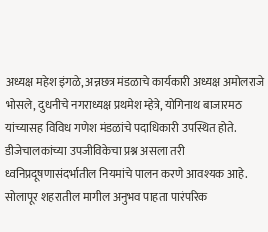अध्यक्ष महेश इंगळे, अन्नछत्र मंडळाचे कार्यकारी अध्यक्ष अमोलराजे भोसले, दुधनीचे नगराध्यक्ष प्रथमेश म्हेत्रे, योगिनाथ बाजारमठ यांच्यासह विविध गणेश मंडळांचे पदाधिकारी उपस्थित होते.
डीजेचालकांच्या उपजीविकेचा प्रश्न असला तरी ध्वनिप्रदूषणासंदर्भातील नियमांचे पालन करणे आवश्यक आहे. सोलापूर शहरातील मागील अनुभव पाहता पारंपरिक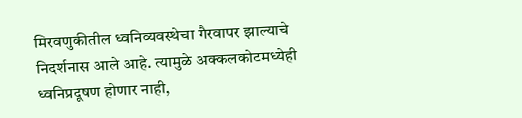मिरवणुकीतील ध्वनिव्यवस्थेचा गैरवापर झाल्याचे निदर्शनास आले आहे. त्यामुळे अक्कलकोटमध्येही ध्वनिप्रदूषण होणार नाही,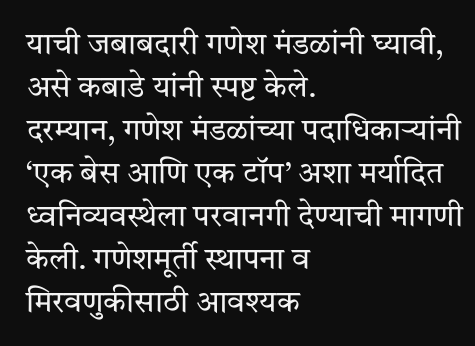याची जबाबदारी गणेश मंडळांनी घ्यावी, असे कबाडे यांनी स्पष्ट केले.
दरम्यान, गणेश मंडळांच्या पदाधिकाऱ्यांनी ‘एक बेस आणि एक टॉप’ अशा मर्यादित ध्वनिव्यवस्थेला परवानगी देण्याची मागणी केली. गणेशमूर्ती स्थापना व मिरवणुकीसाठी आवश्यक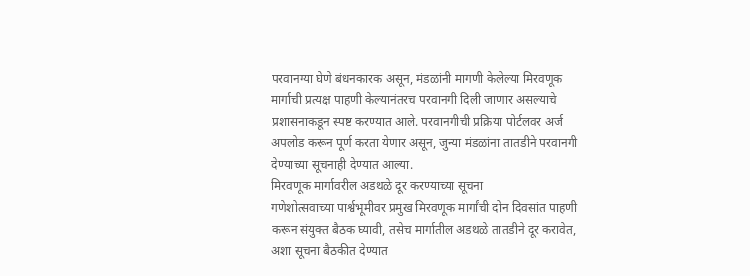परवानग्या घेणे बंधनकारक असून, मंडळांनी मागणी केलेल्या मिरवणूक मार्गाची प्रत्यक्ष पाहणी केल्यानंतरच परवानगी दिली जाणार असल्याचे प्रशासनाकडून स्पष्ट करण्यात आले. परवानगीची प्रक्रिया पोर्टलवर अर्ज अपलोड करून पूर्ण करता येणार असून, जुन्या मंडळांना तातडीने परवानगी देण्याच्या सूचनाही देण्यात आल्या.
मिरवणूक मार्गावरील अडथळे दूर करण्याच्या सूचना
गणेशोत्सवाच्या पार्श्वभूमीवर प्रमुख मिरवणूक मार्गांची दोन दिवसांत पाहणी करून संयुक्त बैठक घ्यावी, तसेच मार्गातील अडथळे तातडीने दूर करावेत, अशा सूचना बैठकीत देण्यात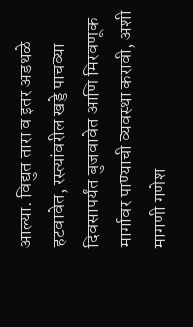आल्या. विद्युत तारा व इतर अडथळे हटवावेत, रस्त्यांवरील खड्डे पाचव्या दिवसापर्यंत बुजवावेत आणि मिरवणूक मार्गावर पाण्याची व्यवस्था करावी, अशी मागणी गणेश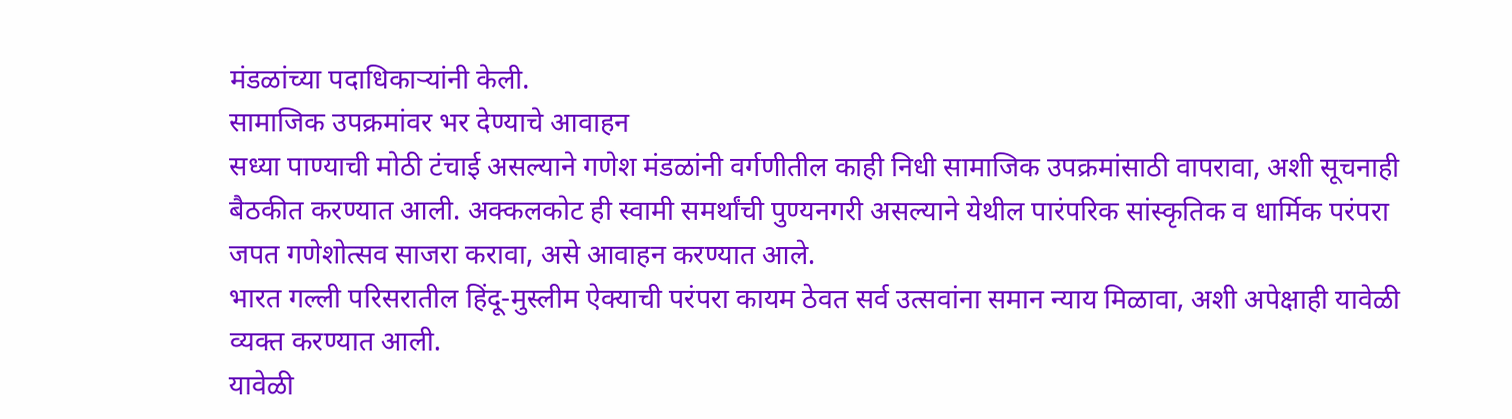मंडळांच्या पदाधिकाऱ्यांनी केली.
सामाजिक उपक्रमांवर भर देण्याचे आवाहन
सध्या पाण्याची मोठी टंचाई असल्याने गणेश मंडळांनी वर्गणीतील काही निधी सामाजिक उपक्रमांसाठी वापरावा, अशी सूचनाही बैठकीत करण्यात आली. अक्कलकोट ही स्वामी समर्थांची पुण्यनगरी असल्याने येथील पारंपरिक सांस्कृतिक व धार्मिक परंपरा जपत गणेशोत्सव साजरा करावा, असे आवाहन करण्यात आले.
भारत गल्ली परिसरातील हिंदू-मुस्लीम ऐक्याची परंपरा कायम ठेवत सर्व उत्सवांना समान न्याय मिळावा, अशी अपेक्षाही यावेळी व्यक्त करण्यात आली.
यावेळी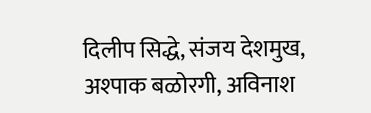दिलीप सिद्धे, संजय देशमुख, अश्पाक बळोरगी, अविनाश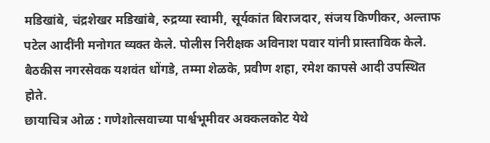मडिखांबे, चंद्रशेखर मडिखांबे, रुद्रय्या स्वामी, सूर्यकांत बिराजदार, संजय किणीकर, अल्ताफ पटेल आदींनी मनोगत व्यक्त केले. पोलीस निरीक्षक अविनाश पवार यांनी प्रास्ताविक केले. बैठकीस नगरसेवक यशवंत धोंगडे, तम्मा शेळके, प्रवीण शहा, रमेश कापसे आदी उपस्थित होते.
छायाचित्र ओळ : गणेशोत्सवाच्या पार्श्वभूमीवर अक्कलकोट येथे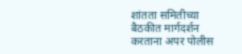शांतता समितीच्या बैठकीत मार्गदर्शन करताना अपर पोलीस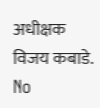अधीक्षक विजय कबाडे.
No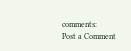comments:
Post a Comment